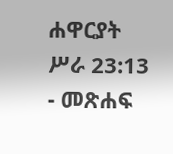ሐዋርያት ሥራ 23:13 - መጽሐፍ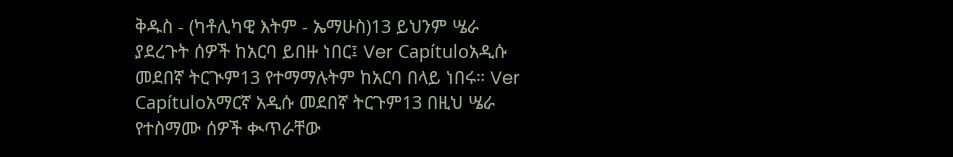ቅዱስ - (ካቶሊካዊ እትም - ኤማሁስ)13 ይህንም ሤራ ያደረጉት ሰዎች ከአርባ ይበዙ ነበር፤ Ver Capítuloአዲሱ መደበኛ ትርጒም13 የተማማሉትም ከአርባ በላይ ነበሩ። Ver Capítuloአማርኛ አዲሱ መደበኛ ትርጉም13 በዚህ ሤራ የተስማሙ ሰዎች ቊጥራቸው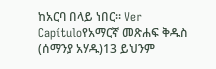ከአርባ በላይ ነበር። Ver Capítuloየአማርኛ መጽሐፍ ቅዱስ (ሰማንያ አሃዱ)13 ይህንም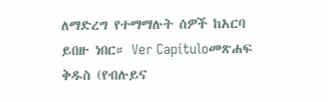ለማድረግ የተማማሉት ሰዎች ከአርባ ይበዙ ነበር። Ver Capítuloመጽሐፍ ቅዱስ (የብሉይና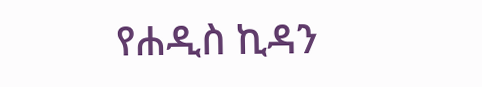የሐዲስ ኪዳን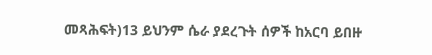መጻሕፍት)13 ይህንም ሴራ ያደረጉት ሰዎች ከአርባ ይበዙ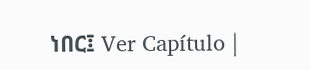ነበር፤ Ver Capítulo |